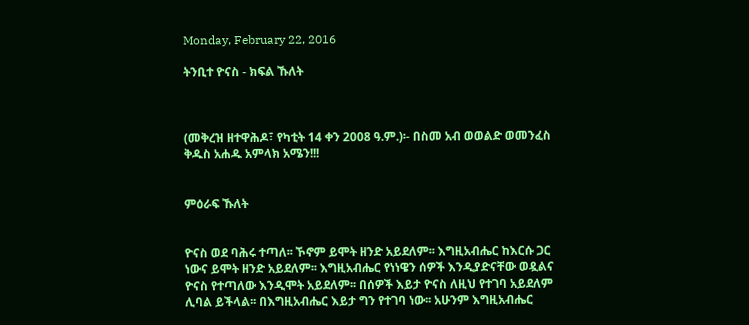Monday, February 22, 2016

ትንቢተ ዮናስ - ክፍል ኹለት



(መቅረዝ ዘተዋሕዶ፣ የካቲት 14 ቀን 2008 ዓ.ም.)፡- በስመ አብ ወወልድ ወመንፈስ ቅዱስ አሐዱ አምላክ አሜን!!!


ምዕራፍ ኹለት


ዮናስ ወደ ባሕሩ ተጣለ፡፡ ኾኖም ይሞት ዘንድ አይደለም፡፡ እግዚአብሔር ከእርሱ ጋር ነውና ይሞት ዘንድ አይደለም፡፡ እግዚአብሔር የነነዌን ሰዎች እንዲያድናቸው ወዷልና ዮናስ የተጣለው እንዲሞት አይደለም፡፡ በሰዎች እይታ ዮናስ ለዚህ የተገባ አይደለም ሊባል ይችላል፡፡ በእግዚአብሔር እይታ ግን የተገባ ነው፡፡ አሁንም እግዚአብሔር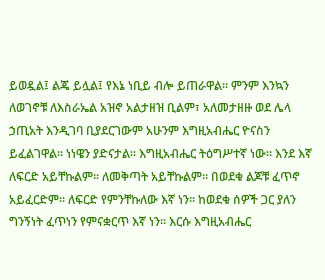ይወዷል፤ ልጄ ይሏል፤ የእኔ ነቢይ ብሎ ይጠራዋል፡፡ ምንም እንኳን ለወገኖቹ ለእስራኤል አዝኖ አልታዘዝ ቢልም፣ አለመታዘዙ ወደ ሌላ ኃጢአት እንዲገባ ቢያደርገውም አሁንም እግዚአብሔር ዮናስን ይፈልገዋል፡፡ ነነዌን ያድናታል፡፡ እግዚአብሔር ትዕግሥተኛ ነው፡፡ እንደ እኛ ለፍርድ አይቸኩልም፡፡ ለመቅጣት አይቸኩልም፡፡ በወደቁ ልጆቹ ፈጥኖ አይፈርድም፡፡ ለፍርድ የምንቸኩለው እኛ ነን፡፡ ከወደቁ ሰዎች ጋር ያለን ግንኝነት ፈጥነን የምናቋርጥ እኛ ነን፡፡ እርሱ እግዚአብሔር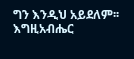ግን እንዲህ አይደለም፡፡ እግዚአብሔር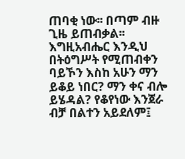ጠባቂ ነው፡፡ በጣም ብዙ ጊዜ ይጠብቃል፡፡ እግዚአብሔር እንዲህ በትዕግሥት የሚጠብቀን ባይኾን እስከ አሁን ማን ይቆይ ነበር? ማን ቀና ብሎ ይሄዳል? የቆየነው እንጀራ ብቻ በልተን አይደለም፤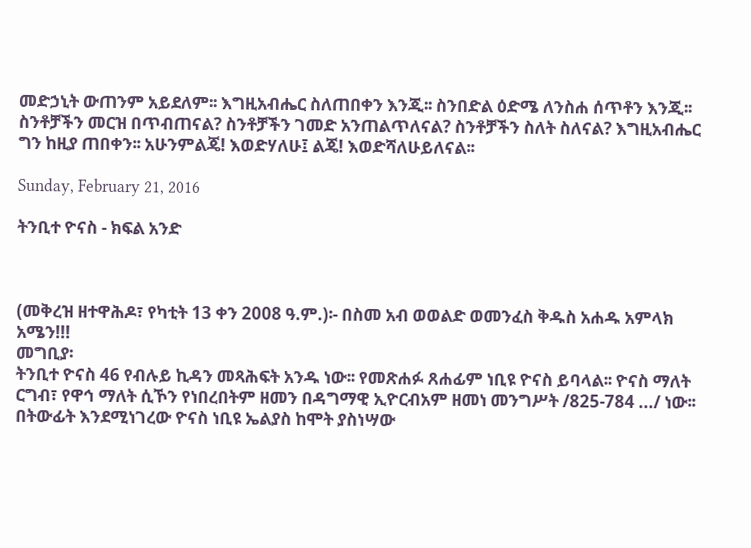መድኃኒት ውጠንም አይደለም፡፡ እግዚአብሔር ስለጠበቀን እንጂ፡፡ ስንበድል ዕድሜ ለንስሐ ሰጥቶን እንጂ፡፡ ስንቶቻችን መርዝ በጥብጠናል? ስንቶቻችን ገመድ አንጠልጥለናል? ስንቶቻችን ስለት ስለናል? እግዚአብሔር ግን ከዚያ ጠበቀን፡፡ አሁንምልጄ! እወድሃለሁ፤ ልጄ! እወድሻለሁይለናል፡፡

Sunday, February 21, 2016

ትንቢተ ዮናስ - ክፍል አንድ



(መቅረዝ ዘተዋሕዶ፣ የካቲት 13 ቀን 2008 ዓ.ም.)፡- በስመ አብ ወወልድ ወመንፈስ ቅዱስ አሐዱ አምላክ አሜን!!!
መግቢያ፡
ትንቢተ ዮናስ 46 የብሉይ ኪዳን መጻሕፍት አንዱ ነው፡፡ የመጽሐፉ ጸሐፊም ነቢዩ ዮናስ ይባላል፡፡ ዮናስ ማለት ርግብ፣ የዋኅ ማለት ሲኾን የነበረበትም ዘመን በዳግማዊ ኢዮርብአም ዘመነ መንግሥት /825-784 .../ ነው፡፡ በትውፊት እንደሚነገረው ዮናስ ነቢዩ ኤልያስ ከሞት ያስነሣው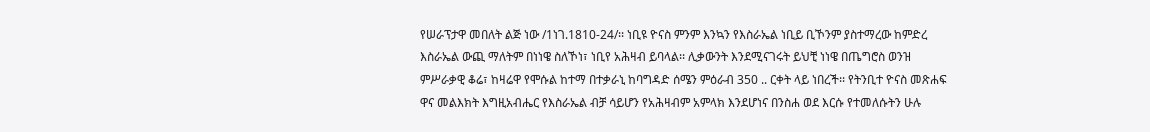የሠራፕታዋ መበለት ልጅ ነው /1ነገ.1810-24/፡፡ ነቢዩ ዮናስ ምንም እንኳን የእስራኤል ነቢይ ቢኾንም ያስተማረው ከምድረ እስራኤል ውጪ ማለትም በነነዌ ስለኾነ፣ ነቢየ አሕዛብ ይባላል፡፡ ሊቃውንት እንደሚናገሩት ይህቺ ነነዌ በጤግሮስ ወንዝ ምሥራቃዊ ቆሬ፣ ከዛሬዋ የሞሱል ከተማ በተቃራኒ ከባግዳድ ሰሜን ምዕራብ 350 .. ርቀት ላይ ነበረች፡፡ የትንቢተ ዮናስ መጽሐፍ ዋና መልእክት እግዚአብሔር የእስራኤል ብቻ ሳይሆን የአሕዛብም አምላክ እንደሆነና በንስሐ ወደ እርሱ የተመለሱትን ሁሉ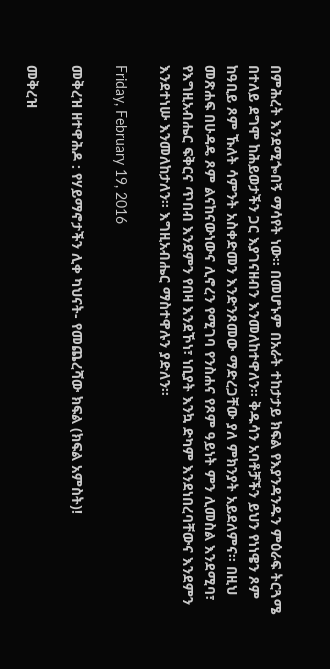በምሕረት እንደሚጐበኝ ማሳየት ነው፡፡ በመሆኑም በአራት ተከታታይ ክፍል የእያንዳንዱን ምዕራፍ ትርጓሜ በተለይ ደግሞ ከሕይወታችን ጋር እያገናዘብን እንመለከተዋለን፡፡ ቅዱሳን አባቶቻችን ይህን የነነዌን ጾም ከዓቢይ ጾም ኹለት ሳምንት አስቀድመን እንድንጾመው ማድረጋቸው ያለ ምክንያት አይደለምና፡፡ በዚህ መጽሐፍ በሁዳዴ ጾም ልናከናውነውና ሊኖረን የሚገባ የንስሐና የጾም ዓይነት ምን ሊመስል እንደሚባ፣ የእግዚአብሔር ፍቅርና ጥበብ እንደምን የበዛ እንደኾነ፣ ነቢያት እንኳ ድካም እንደነበረባቸውና እንደምን እንደተነሡ እንመለከታለን፡፡ እግዚአብሔር ማስተዋሉን ያድለን፡፡

Friday, February 19, 2016

መቅረዝ ዘተዋሕዶ : የሃይማኖታችን ሊቀ ካህናት- የመጨረሻው ክፍል (ክፍል አምስት)!

መቅረዝ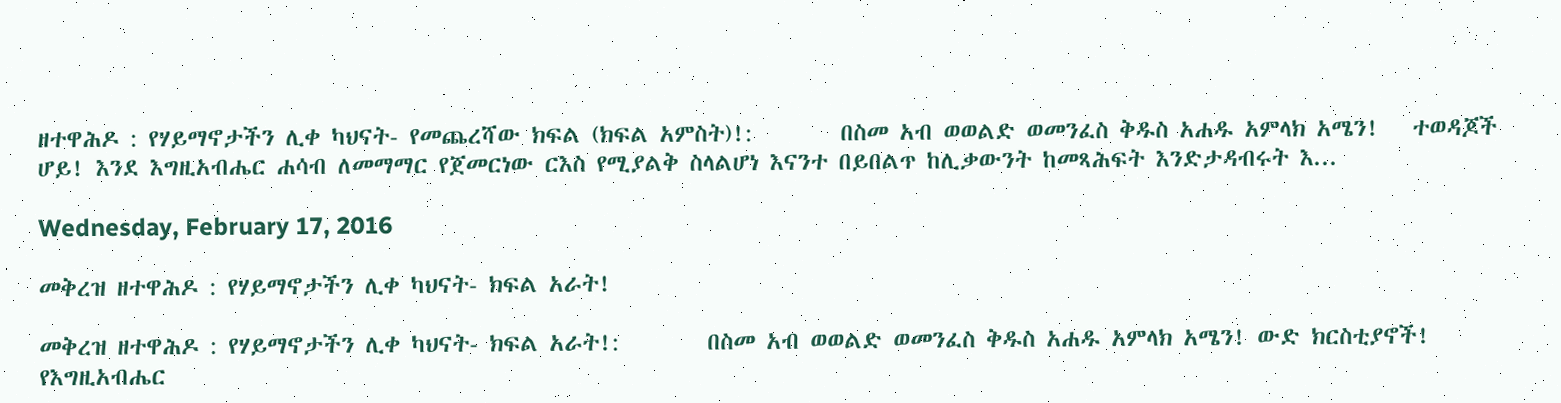ዘተዋሕዶ : የሃይማኖታችን ሊቀ ካህናት- የመጨረሻው ክፍል (ክፍል አምስት)!:        በስመ አብ ወወልድ ወመንፈስ ቅዱስ አሐዱ አምላክ አሜን!   ተወዳጆች ሆይ! እንደ እግዚአብሔር ሐሳብ ለመማማር የጀመርነው ርእስ የሚያልቅ ስላልሆነ እናንተ በይበልጥ ከሊቃውንት ከመጻሕፍት እንድታዳብሩት እ...

Wednesday, February 17, 2016

መቅረዝ ዘተዋሕዶ : የሃይማኖታችን ሊቀ ካህናት- ክፍል አራት!

መቅረዝ ዘተዋሕዶ : የሃይማኖታችን ሊቀ ካህናት- ክፍል አራት!:        በስመ አብ ወወልድ ወመንፈስ ቅዱስ አሐዱ አምላክ አሜን! ውድ ክርስቲያኖች! የእግዚአብሔር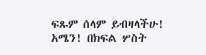ፍጹም ሰላም ይብዛላችሁ! አሜን! በክፍል ሦስት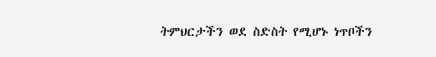ትምህርታችን ወደ ስድስት የሚሆኑ ነጥቦችን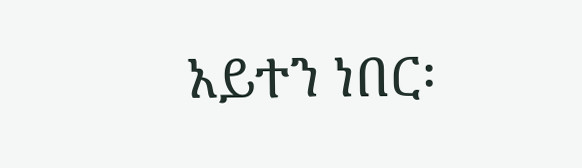አይተን ነበር፡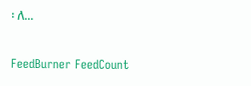፡ ለ...

FeedBurner FeedCount